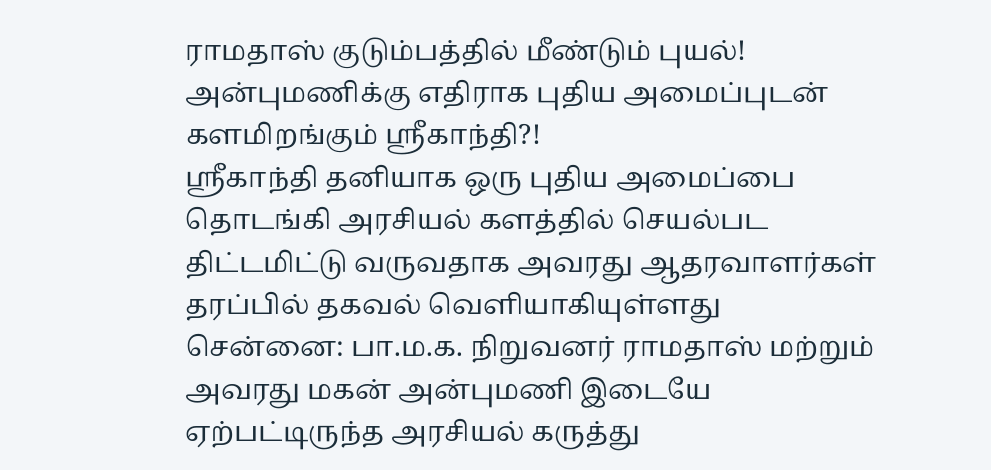ராமதாஸ் குடும்பத்தில் மீண்டும் புயல்! அன்புமணிக்கு எதிராக புதிய அமைப்புடன் களமிறங்கும் ஸ்ரீகாந்தி?!
ஸ்ரீகாந்தி தனியாக ஒரு புதிய அமைப்பை தொடங்கி அரசியல் களத்தில் செயல்பட திட்டமிட்டு வருவதாக அவரது ஆதரவாளர்கள் தரப்பில் தகவல் வெளியாகியுள்ளது
சென்னை: பா.ம.க. நிறுவனர் ராமதாஸ் மற்றும் அவரது மகன் அன்புமணி இடையே ஏற்பட்டிருந்த அரசியல் கருத்து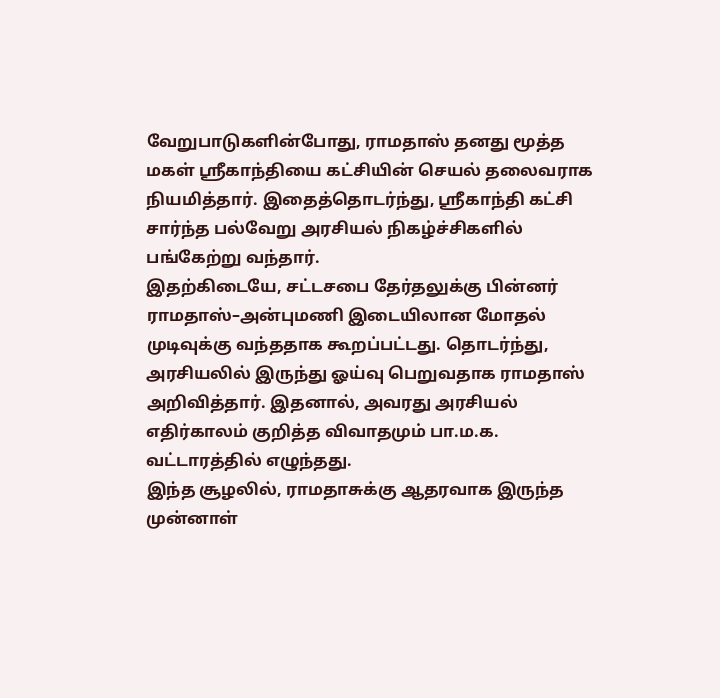வேறுபாடுகளின்போது, ராமதாஸ் தனது மூத்த மகள் ஸ்ரீகாந்தியை கட்சியின் செயல் தலைவராக நியமித்தார். இதைத்தொடர்ந்து, ஸ்ரீகாந்தி கட்சி சார்ந்த பல்வேறு அரசியல் நிகழ்ச்சிகளில் பங்கேற்று வந்தார்.
இதற்கிடையே, சட்டசபை தேர்தலுக்கு பின்னர் ராமதாஸ்–அன்புமணி இடையிலான மோதல் முடிவுக்கு வந்ததாக கூறப்பட்டது. தொடர்ந்து, அரசியலில் இருந்து ஓய்வு பெறுவதாக ராமதாஸ் அறிவித்தார். இதனால், அவரது அரசியல் எதிர்காலம் குறித்த விவாதமும் பா.ம.க. வட்டாரத்தில் எழுந்தது.
இந்த சூழலில், ராமதாசுக்கு ஆதரவாக இருந்த முன்னாள்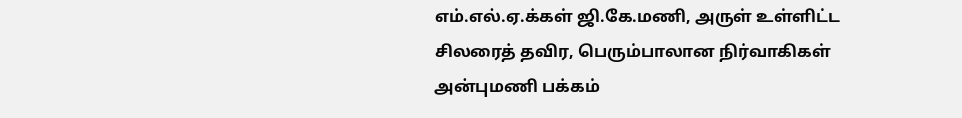எம்.எல்.ஏ.க்கள் ஜி.கே.மணி, அருள் உள்ளிட்ட சிலரைத் தவிர, பெரும்பாலான நிர்வாகிகள் அன்புமணி பக்கம்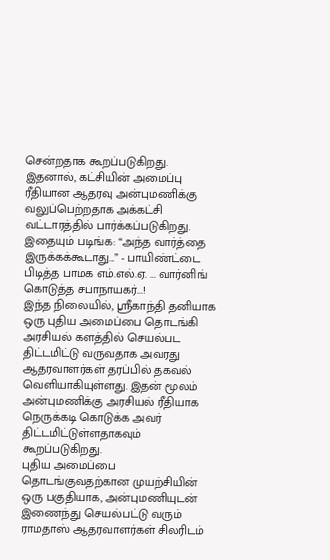சென்றதாக கூறப்படுகிறது. இதனால், கட்சியின் அமைப்பு ரீதியான ஆதரவு அன்புமணிக்கு வலுப்பெற்றதாக அக்கட்சி வட்டாரத்தில் பார்க்கப்படுகிறது.
இதையும் படிங்க: “அந்த வார்த்தை இருக்கக்கூடாது...” - பாயிண்ட்டை பிடித்த பாமக எம்.எல்.ஏ. ... வார்னிங் கொடுத்த சபாநாயகர்...!
இந்த நிலையில், ஸ்ரீகாந்தி தனியாக ஒரு புதிய அமைப்பை தொடங்கி அரசியல் களத்தில் செயல்பட திட்டமிட்டு வருவதாக அவரது ஆதரவாளர்கள் தரப்பில் தகவல் வெளியாகியுள்ளது. இதன் மூலம் அன்புமணிக்கு அரசியல் ரீதியாக நெருக்கடி கொடுக்க அவர் திட்டமிட்டுள்ளதாகவும் கூறப்படுகிறது.
புதிய அமைப்பை தொடங்குவதற்கான முயற்சியின் ஒரு பகுதியாக, அன்புமணியுடன் இணைந்து செயல்பட்டு வரும் ராமதாஸ் ஆதரவாளர்கள் சிலரிடம்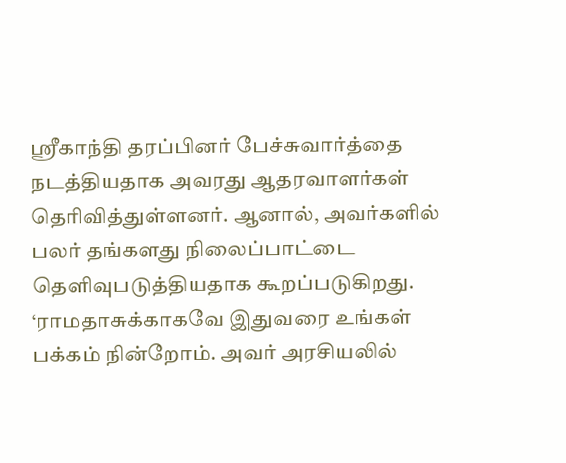ஸ்ரீகாந்தி தரப்பினர் பேச்சுவார்த்தை நடத்தியதாக அவரது ஆதரவாளர்கள் தெரிவித்துள்ளனர். ஆனால், அவர்களில் பலர் தங்களது நிலைப்பாட்டை தெளிவுபடுத்தியதாக கூறப்படுகிறது.
‘ராமதாசுக்காகவே இதுவரை உங்கள் பக்கம் நின்றோம். அவர் அரசியலில்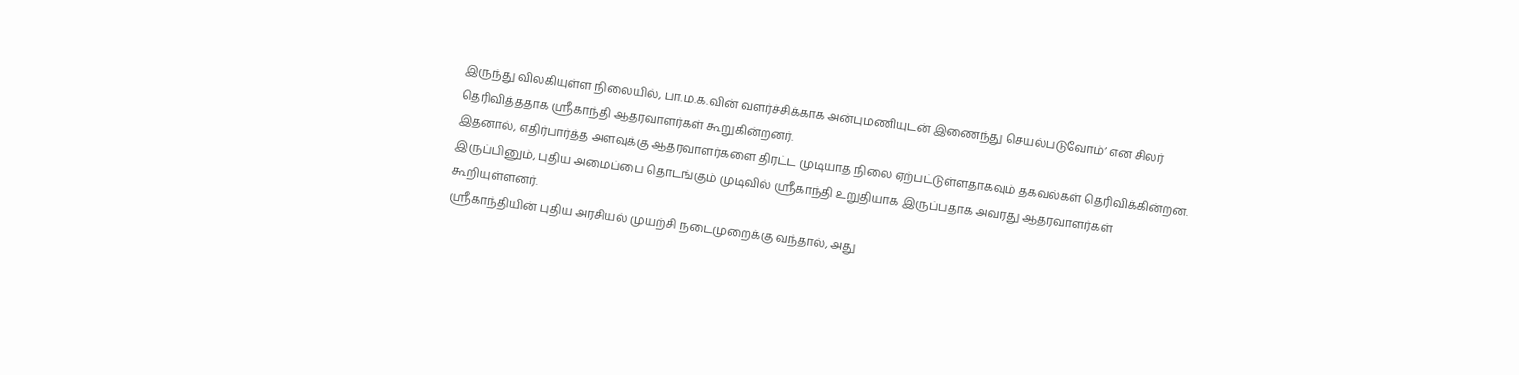இருந்து விலகியுள்ள நிலையில், பா.ம.க.வின் வளர்ச்சிக்காக அன்புமணியுடன் இணைந்து செயல்படுவோம்’ என சிலர் தெரிவித்ததாக ஸ்ரீகாந்தி ஆதரவாளர்கள் கூறுகின்றனர்.
இதனால், எதிர்பார்த்த அளவுக்கு ஆதரவாளர்களை திரட்ட முடியாத நிலை ஏற்பட்டுள்ளதாகவும் தகவல்கள் தெரிவிக்கின்றன. இருப்பினும், புதிய அமைப்பை தொடங்கும் முடிவில் ஸ்ரீகாந்தி உறுதியாக இருப்பதாக அவரது ஆதரவாளர்கள் கூறியுள்ளனர்.
ஸ்ரீகாந்தியின் புதிய அரசியல் முயற்சி நடைமுறைக்கு வந்தால், அது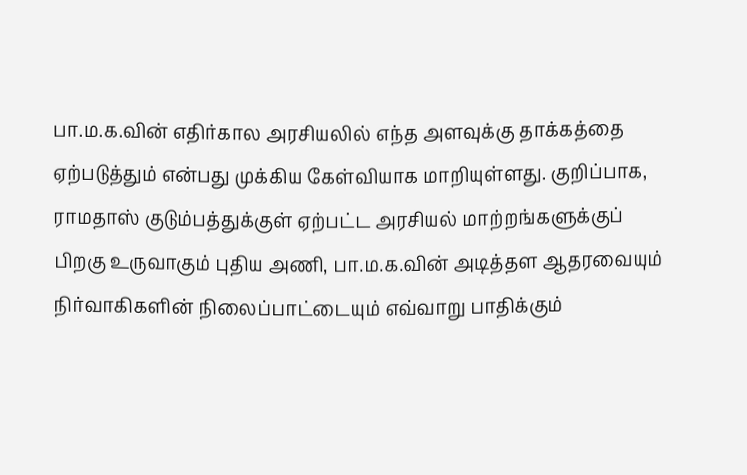பா.ம.க.வின் எதிர்கால அரசியலில் எந்த அளவுக்கு தாக்கத்தை ஏற்படுத்தும் என்பது முக்கிய கேள்வியாக மாறியுள்ளது. குறிப்பாக, ராமதாஸ் குடும்பத்துக்குள் ஏற்பட்ட அரசியல் மாற்றங்களுக்குப் பிறகு உருவாகும் புதிய அணி, பா.ம.க.வின் அடித்தள ஆதரவையும் நிர்வாகிகளின் நிலைப்பாட்டையும் எவ்வாறு பாதிக்கும்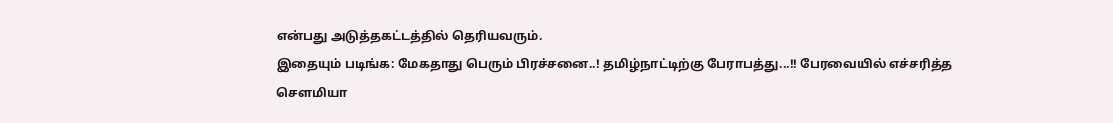என்பது அடுத்தகட்டத்தில் தெரியவரும்.
இதையும் படிங்க: மேகதாது பெரும் பிரச்சனை..! தமிழ்நாட்டிற்கு பேராபத்து...!! பேரவையில் எச்சரித்த சௌமியா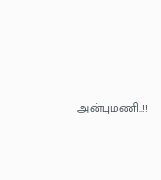அன்புமணி..!!